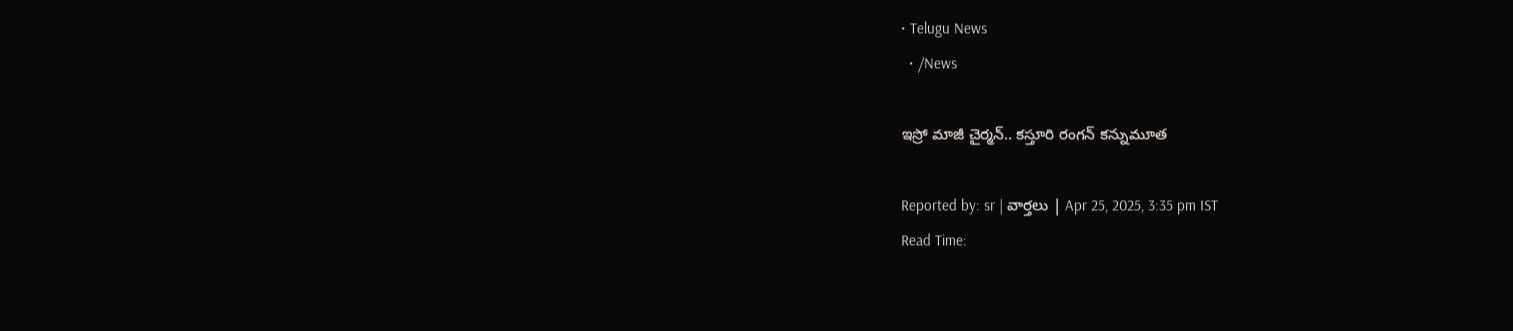• Telugu News
  • /News

ఇస్రో మాజీ చైర్మన్.. కస్తూరి రంగన్ కన్నుమూత

Reported by: sr | వార్త‌లు | Apr 25, 2025, 3:35 pm IST
Read Time: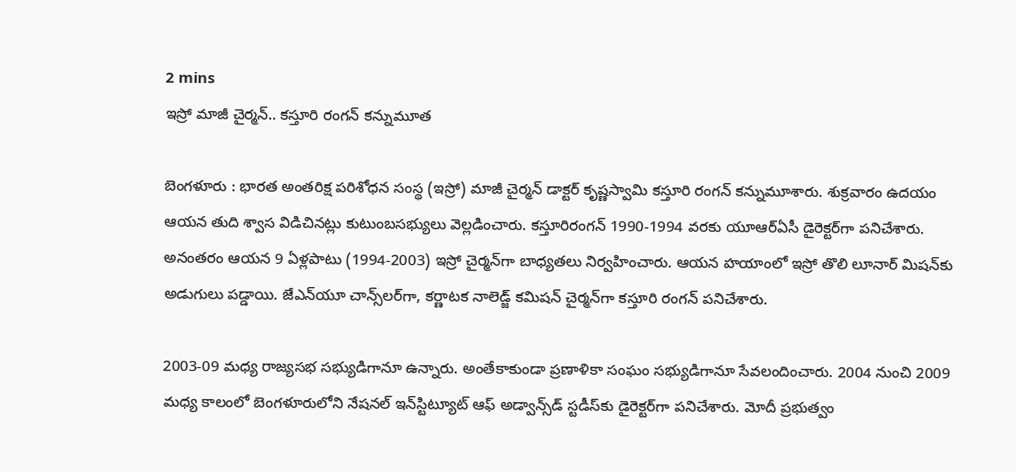2 mins
ఇస్రో మాజీ చైర్మన్.. కస్తూరి రంగన్ కన్నుమూత

బెంగళూరు : భారత అంతరిక్ష పరిశోధన సంస్థ (ఇస్రో) మాజీ చైర్మన్‌ డాక్టర్‌ కృష్ణస్వామి కస్తూరి రంగన్ కన్నుమూశారు. శుక్రవారం ఉదయం ఆయన తుది శ్వాస విడిచినట్లు కుటుంబసభ్యులు వెల్లడించారు. కస్తూరిరంగన్‌ 1990-1994 వరకు యూఆర్‌ఏసీ డైరెక్టర్‌గా పనిచేశారు. అనంతరం ఆయన 9 ఏళ్లపాటు (1994-2003) ఇస్రో చైర్మన్‌గా బాధ్యతలు నిర్వహించారు. ఆయన హయాంలో ఇస్రో తొలి లూనార్ మిషన్‌కు అడుగులు పడ్డాయి. జేఎన్‌యూ చాన్స్‌లర్‌గా, కర్ణాటక నాలెడ్జ్‌ కమిషన్‌ చైర్మన్‌గా కస్తూరి రంగన్‌ పనిచేశారు.

2003-09 మధ్య రాజ్యసభ సభ్యుడిగానూ ఉన్నారు. అంతేకాకుండా ప్రణాళికా సంఘం సభ్యుడిగానూ సేవలందించారు. 2004 నుంచి 2009 మధ్య కాలంలో బెంగళూరులోని నేషనల్‌ ఇన్‌స్టిట్యూట్‌ ఆఫ్‌ అడ్వాన్స్‌డ్‌ స్టడీస్‌కు డైరెక్టర్‌గా పనిచేశారు. మోదీ ప్రభుత్వం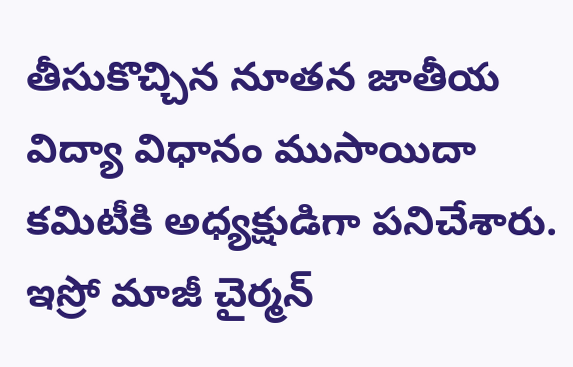తీసుకొచ్చిన నూతన జాతీయ విద్యా విధానం ముసాయిదా కమిటీకి అధ్యక్షుడిగా పనిచేశారు. ఇస్రో మాజీ చైర్మన్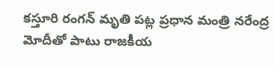కస్తూరి రంగన్ మృతి పట్ల ప్రధాన మంత్రి నరేంద్ర మోదీతో పాటు రాజకీయ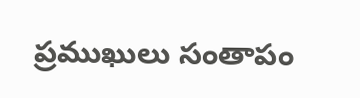ప్రముఖులు సంతాపం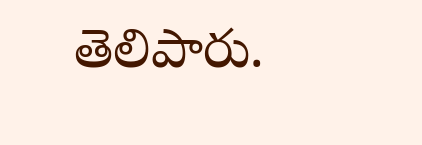తెలిపారు.